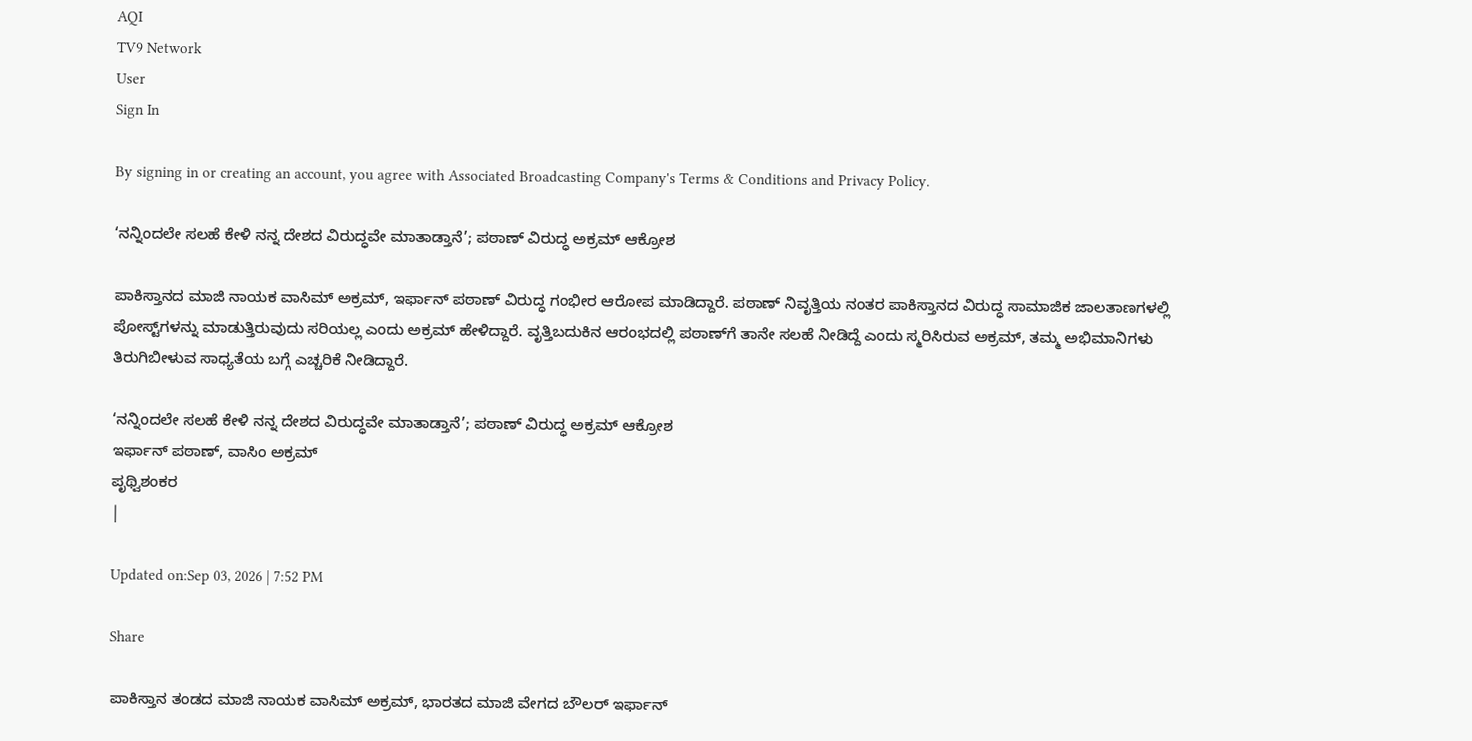AQI
TV9 Network
User
Sign In

By signing in or creating an account, you agree with Associated Broadcasting Company's Terms & Conditions and Privacy Policy.

‘ನನ್ನಿಂದಲೇ ಸಲಹೆ ಕೇಳಿ ನನ್ನ ದೇಶದ ವಿರುದ್ಧವೇ ಮಾತಾಡ್ತಾನೆ’; ಪಠಾಣ್ ವಿರುದ್ಧ ಅಕ್ರಮ್ ಆಕ್ರೋಶ

ಪಾಕಿಸ್ತಾನದ ಮಾಜಿ ನಾಯಕ ವಾಸಿಮ್ ಅಕ್ರಮ್, ಇರ್ಫಾನ್ ಪಠಾಣ್ ವಿರುದ್ಧ ಗಂಭೀರ ಆರೋಪ ಮಾಡಿದ್ದಾರೆ. ಪಠಾಣ್ ನಿವೃತ್ತಿಯ ನಂತರ ಪಾಕಿಸ್ತಾನದ ವಿರುದ್ಧ ಸಾಮಾಜಿಕ ಜಾಲತಾಣಗಳಲ್ಲಿ ಪೋಸ್ಟ್‌ಗಳನ್ನು ಮಾಡುತ್ತಿರುವುದು ಸರಿಯಲ್ಲ ಎಂದು ಅಕ್ರಮ್ ಹೇಳಿದ್ದಾರೆ. ವೃತ್ತಿಬದುಕಿನ ಆರಂಭದಲ್ಲಿ ಪಠಾಣ್‌ಗೆ ತಾನೇ ಸಲಹೆ ನೀಡಿದ್ದೆ ಎಂದು ಸ್ಮರಿಸಿರುವ ಅಕ್ರಮ್, ತಮ್ಮ ಅಭಿಮಾನಿಗಳು ತಿರುಗಿಬೀಳುವ ಸಾಧ್ಯತೆಯ ಬಗ್ಗೆ ಎಚ್ಚರಿಕೆ ನೀಡಿದ್ದಾರೆ.

‘ನನ್ನಿಂದಲೇ ಸಲಹೆ ಕೇಳಿ ನನ್ನ ದೇಶದ ವಿರುದ್ಧವೇ ಮಾತಾಡ್ತಾನೆ’; ಪಠಾಣ್ ವಿರುದ್ಧ ಅಕ್ರಮ್ ಆಕ್ರೋಶ
ಇರ್ಫಾನ್ ಪಠಾಣ್, ವಾಸಿಂ ಅಕ್ರಮ್
ಪೃಥ್ವಿಶಂಕರ
|

Updated on:Sep 03, 2026 | 7:52 PM

Share

ಪಾಕಿಸ್ತಾನ ತಂಡದ ಮಾಜಿ ನಾಯಕ ವಾಸಿಮ್ ಅಕ್ರಮ್, ಭಾರತದ ಮಾಜಿ ವೇಗದ ಬೌಲರ್ ಇರ್ಫಾನ್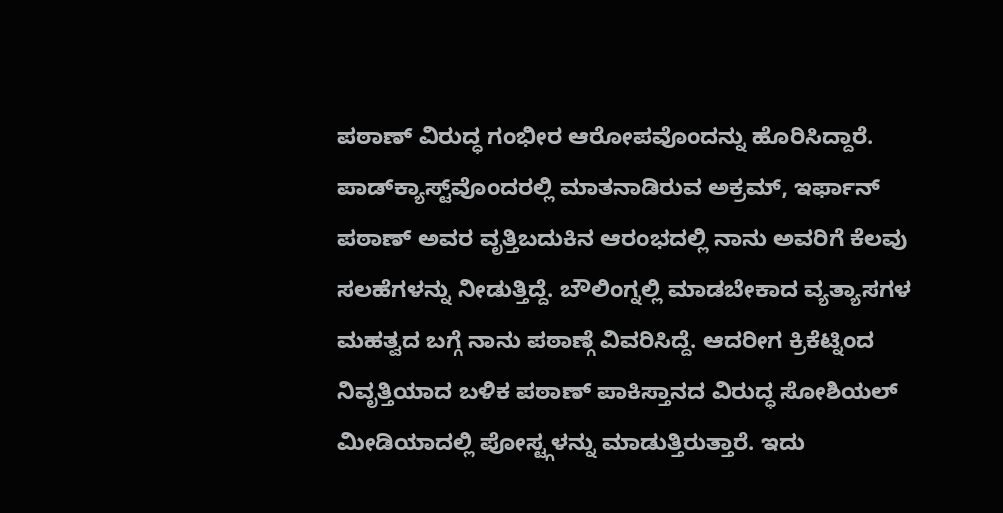ಪಠಾಣ್ ವಿರುದ್ಧ ಗಂಭೀರ ಆರೋಪವೊಂದನ್ನು ಹೊರಿಸಿದ್ದಾರೆ. ಪಾಡ್‌ಕ್ಯಾಸ್ಟ್‌ವೊಂದರಲ್ಲಿ ಮಾತನಾಡಿರುವ ಅಕ್ರಮ್, ಇರ್ಫಾನ್ ಪಠಾಣ್ ಅವರ ವೃತ್ತಿಬದುಕಿನ ಆರಂಭದಲ್ಲಿ ನಾನು ಅವರಿಗೆ ಕೆಲವು ಸಲಹೆಗಳನ್ನು ನೀಡುತ್ತಿದ್ದೆ. ಬೌಲಿಂಗ್ನಲ್ಲಿ ಮಾಡಬೇಕಾದ ವ್ಯತ್ಯಾಸಗಳ ಮಹತ್ವದ ಬಗ್ಗೆ ನಾನು ಪಠಾಣ್ಗೆ ವಿವರಿಸಿದ್ದೆ. ಆದರೀಗ ಕ್ರಿಕೆಟ್ನಿಂದ ನಿವೃತ್ತಿಯಾದ ಬಳಿಕ ಪಠಾಣ್ ಪಾಕಿಸ್ತಾನದ ವಿರುದ್ಧ ಸೋಶಿಯಲ್ ಮೀಡಿಯಾದಲ್ಲಿ ಪೋಸ್ಟ್ಗಳನ್ನು ಮಾಡುತ್ತಿರುತ್ತಾರೆ. ಇದು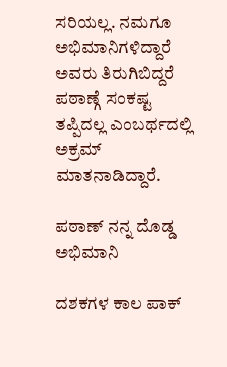ಸರಿಯಲ್ಲ. ನಮಗೂ ಅಭಿಮಾನಿಗಳಿದ್ದಾರೆ ಅವರು ತಿರುಗಿಬಿದ್ದರೆ ಪಠಾಣ್ಗೆ ಸಂಕಷ್ಟ ತಪ್ಪಿದಲ್ಲ ಎಂಬರ್ಥದಲ್ಲಿ ಅಕ್ರಮ್ ಮಾತನಾಡಿದ್ದಾರೆ.

ಪಠಾಣ್ ನನ್ನ ದೊಡ್ಡ ಅಭಿಮಾನಿ

ದಶಕಗಳ ಕಾಲ ಪಾಕ್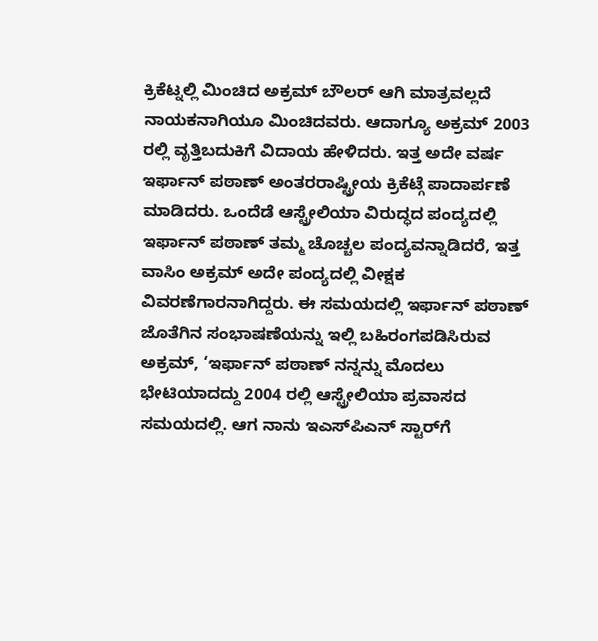ಕ್ರಿಕೆಟ್ನಲ್ಲಿ ಮಿಂಚಿದ ಅಕ್ರಮ್ ಬೌಲರ್ ಆಗಿ ಮಾತ್ರವಲ್ಲದೆ ನಾಯಕನಾಗಿಯೂ ಮಿಂಚಿದವರು. ಆದಾಗ್ಯೂ ಅಕ್ರಮ್ 2003 ರಲ್ಲಿ ವೃತ್ತಿಬದುಕಿಗೆ ವಿದಾಯ ಹೇಳಿದರು. ಇತ್ತ ಅದೇ ವರ್ಷ ಇರ್ಫಾನ್ ಪಠಾಣ್ ಅಂತರರಾಷ್ಟ್ರೀಯ ಕ್ರಿಕೆಟ್ಗೆ ಪಾದಾರ್ಪಣೆ ಮಾಡಿದರು. ಒಂದೆಡೆ ಆಸ್ಟ್ರೇಲಿಯಾ ವಿರುದ್ಧದ ಪಂದ್ಯದಲ್ಲಿ ಇರ್ಫಾನ್ ಪಠಾಣ್ ತಮ್ಮ ಚೊಚ್ಚಲ ಪಂದ್ಯವನ್ನಾಡಿದರೆ, ಇತ್ತ ವಾಸಿಂ ಅಕ್ರಮ್ ಅದೇ ಪಂದ್ಯದಲ್ಲಿ ವೀಕ್ಷಕ ವಿವರಣೆಗಾರನಾಗಿದ್ದರು. ಈ ಸಮಯದಲ್ಲಿ ಇರ್ಫಾನ್ ಪಠಾಣ್ ಜೊತೆಗಿನ ಸಂಭಾಷಣೆಯನ್ನು ಇಲ್ಲಿ ಬಹಿರಂಗಪಡಿಸಿರುವ ಅಕ್ರಮ್, ‘ಇರ್ಫಾನ್ ಪಠಾಣ್ ನನ್ನನ್ನು ಮೊದಲು ಭೇಟಿಯಾದದ್ದು 2004 ರಲ್ಲಿ ಆಸ್ಟ್ರೇಲಿಯಾ ಪ್ರವಾಸದ ಸಮಯದಲ್ಲಿ. ಆಗ ನಾನು ಇಎಸ್‌ಪಿಎನ್ ಸ್ಟಾರ್‌ಗೆ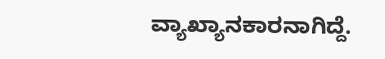ವ್ಯಾಖ್ಯಾನಕಾರನಾಗಿದ್ದೆ.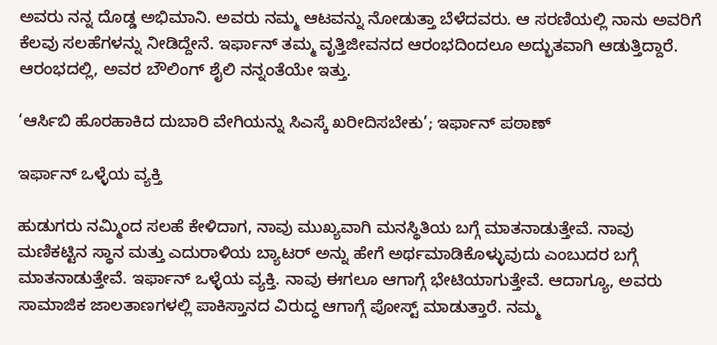ಅವರು ನನ್ನ ದೊಡ್ಡ ಅಭಿಮಾನಿ. ಅವರು ನಮ್ಮ ಆಟವನ್ನು ನೋಡುತ್ತಾ ಬೆಳೆದವರು. ಆ ಸರಣಿಯಲ್ಲಿ ನಾನು ಅವರಿಗೆ ಕೆಲವು ಸಲಹೆಗಳನ್ನು ನೀಡಿದ್ದೇನೆ. ಇರ್ಫಾನ್ ತಮ್ಮ ವೃತ್ತಿಜೀವನದ ಆರಂಭದಿಂದಲೂ ಅದ್ಭುತವಾಗಿ ಆಡುತ್ತಿದ್ದಾರೆ. ಆರಂಭದಲ್ಲಿ, ಅವರ ಬೌಲಿಂಗ್ ಶೈಲಿ ನನ್ನಂತೆಯೇ ಇತ್ತು.

‘ಆರ್ಸಿಬಿ ಹೊರಹಾಕಿದ ದುಬಾರಿ ವೇಗಿಯನ್ನು ಸಿಎಸ್ಕೆ ಖರೀದಿಸಬೇಕು’; ಇರ್ಫಾನ್ ಪಠಾಣ್

ಇರ್ಫಾನ್ ಒಳ್ಳೆಯ ವ್ಯಕ್ತಿ

ಹುಡುಗರು ನಮ್ಮಿಂದ ಸಲಹೆ ಕೇಳಿದಾಗ, ನಾವು ಮುಖ್ಯವಾಗಿ ಮನಸ್ಥಿತಿಯ ಬಗ್ಗೆ ಮಾತನಾಡುತ್ತೇವೆ. ನಾವು ಮಣಿಕಟ್ಟಿನ ಸ್ಥಾನ ಮತ್ತು ಎದುರಾಳಿಯ ಬ್ಯಾಟರ್ ಅನ್ನು ಹೇಗೆ ಅರ್ಥಮಾಡಿಕೊಳ್ಳುವುದು ಎಂಬುದರ ಬಗ್ಗೆ ಮಾತನಾಡುತ್ತೇವೆ. ಇರ್ಫಾನ್ ಒಳ್ಳೆಯ ವ್ಯಕ್ತಿ. ನಾವು ಈಗಲೂ ಆಗಾಗ್ಗೆ ಭೇಟಿಯಾಗುತ್ತೇವೆ. ಆದಾಗ್ಯೂ, ಅವರು ಸಾಮಾಜಿಕ ಜಾಲತಾಣಗಳಲ್ಲಿ ಪಾಕಿಸ್ತಾನದ ವಿರುದ್ಧ ಆಗಾಗ್ಗೆ ಪೋಸ್ಟ್ ಮಾಡುತ್ತಾರೆ. ನಮ್ಮ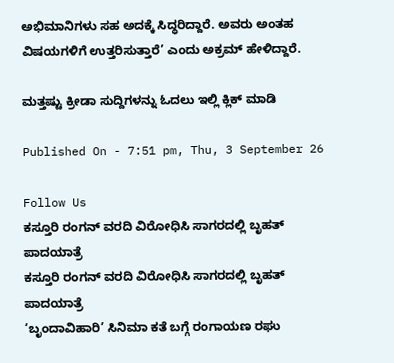ಅಭಿಮಾನಿಗಳು ಸಹ ಅದಕ್ಕೆ ಸಿದ್ಧರಿದ್ದಾರೆ. ಅವರು ಅಂತಹ ವಿಷಯಗಳಿಗೆ ಉತ್ತರಿಸುತ್ತಾರೆ’ ಎಂದು ಅಕ್ರಮ್ ಹೇಳಿದ್ದಾರೆ.

ಮತ್ತಷ್ಟು ಕ್ರೀಡಾ ಸುದ್ದಿಗಳನ್ನು ಓದಲು ಇಲ್ಲಿ ಕ್ಲಿಕ್ ಮಾಡಿ

Published On - 7:51 pm, Thu, 3 September 26

Follow Us
ಕಸ್ತೂರಿ ರಂಗನ್ ವರದಿ ವಿರೋಧಿಸಿ ಸಾಗರದಲ್ಲಿ ಬೃಹತ್ ಪಾದಯಾತ್ರೆ
ಕಸ್ತೂರಿ ರಂಗನ್ ವರದಿ ವಿರೋಧಿಸಿ ಸಾಗರದಲ್ಲಿ ಬೃಹತ್ ಪಾದಯಾತ್ರೆ
‘ಬೃಂದಾವಿಹಾರಿ’ ಸಿನಿಮಾ ಕತೆ ಬಗ್ಗೆ ರಂಗಾಯಣ ರಘು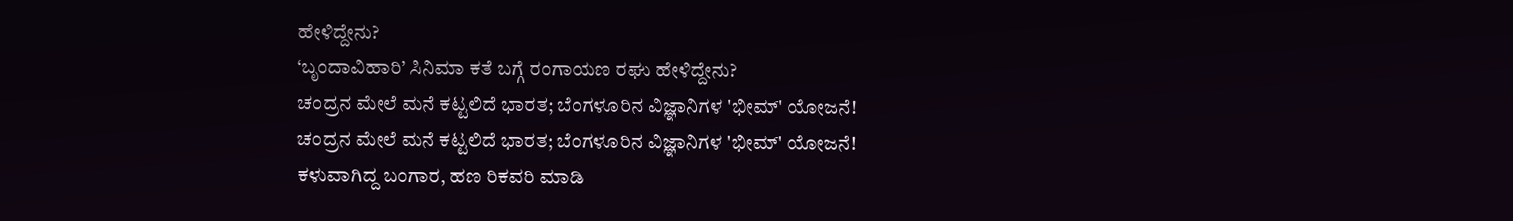ಹೇಳಿದ್ದೇನು?
‘ಬೃಂದಾವಿಹಾರಿ’ ಸಿನಿಮಾ ಕತೆ ಬಗ್ಗೆ ರಂಗಾಯಣ ರಘು ಹೇಳಿದ್ದೇನು?
ಚಂದ್ರನ ಮೇಲೆ ಮನೆ ಕಟ್ಟಲಿದೆ ಭಾರತ; ಬೆಂಗಳೂರಿನ ವಿಜ್ಞಾನಿಗಳ 'ಭೀಮ್' ಯೋಜನೆ!
ಚಂದ್ರನ ಮೇಲೆ ಮನೆ ಕಟ್ಟಲಿದೆ ಭಾರತ; ಬೆಂಗಳೂರಿನ ವಿಜ್ಞಾನಿಗಳ 'ಭೀಮ್' ಯೋಜನೆ!
ಕಳುವಾಗಿದ್ದ ಬಂಗಾರ, ಹಣ ರಿಕವರಿ ಮಾಡಿ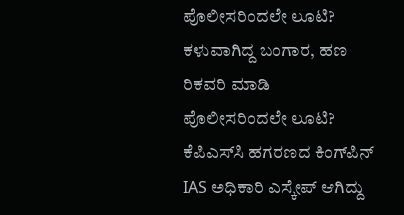ಪೊಲೀಸರಿಂದಲೇ ಲೂಟಿ?
ಕಳುವಾಗಿದ್ದ ಬಂಗಾರ, ಹಣ ರಿಕವರಿ ಮಾಡಿ ಪೊಲೀಸರಿಂದಲೇ ಲೂಟಿ?
ಕೆಪಿಎಸ್‌ಸಿ ಹಗರಣದ ಕಿಂಗ್‌ಪಿನ್ IAS ಅಧಿಕಾರಿ ಎಸ್ಕೇಪ್ ಆಗಿದ್ದು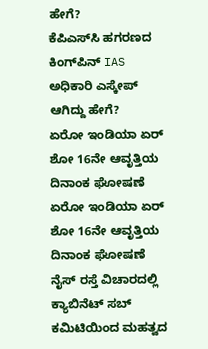ಹೇಗೆ?
ಕೆಪಿಎಸ್‌ಸಿ ಹಗರಣದ ಕಿಂಗ್‌ಪಿನ್ IAS ಅಧಿಕಾರಿ ಎಸ್ಕೇಪ್ ಆಗಿದ್ದು ಹೇಗೆ?
ಏರೋ ಇಂಡಿಯಾ ಏರ್ ಶೋ 16ನೇ ಆವೃತ್ತಿಯ ದಿನಾಂಕ ಘೋಷಣೆ
ಏರೋ ಇಂಡಿಯಾ ಏರ್ ಶೋ 16ನೇ ಆವೃತ್ತಿಯ ದಿನಾಂಕ ಘೋಷಣೆ
ನೈಸ್ ರಸ್ತೆ ವಿಚಾರದಲ್ಲಿ ಕ್ಯಾಬಿನೆಟ್ ಸಬ್ ಕಮಿಟಿಯಿಂದ ಮಹತ್ವದ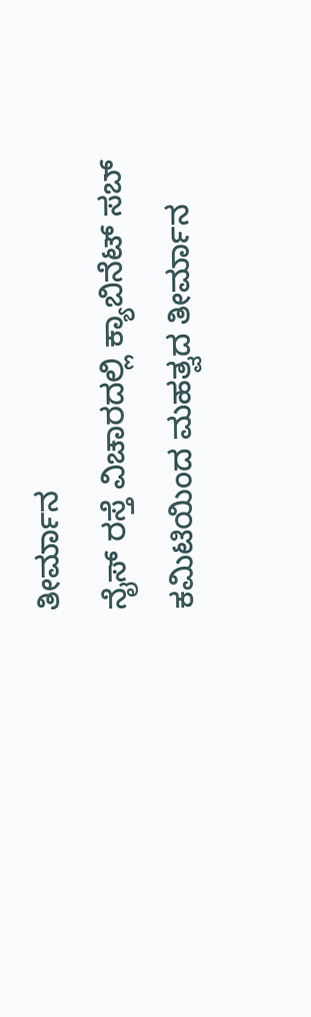ತೀರ್ಮಾ‌ನ
ನೈಸ್ ರಸ್ತೆ ವಿಚಾರದಲ್ಲಿ ಕ್ಯಾಬಿನೆಟ್ ಸಬ್ ಕಮಿಟಿಯಿಂದ ಮಹತ್ವದ ತೀರ್ಮಾ‌ನ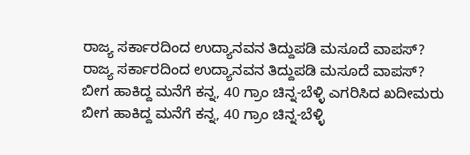ರಾಜ್ಯ ಸರ್ಕಾರದಿಂದ ಉದ್ಯಾನವನ ತಿದ್ದುಪಡಿ ಮಸೂದೆ ವಾಪಸ್?
ರಾಜ್ಯ ಸರ್ಕಾರದಿಂದ ಉದ್ಯಾನವನ ತಿದ್ದುಪಡಿ ಮಸೂದೆ ವಾಪಸ್?
ಬೀಗ ಹಾಕಿದ್ದ ಮನೆಗೆ ಕನ್ನ, 40 ಗ್ರಾಂ ಚಿನ್ನ-ಬೆಳ್ಳಿ ಎಗರಿಸಿದ ಖದೀಮರು
ಬೀಗ ಹಾಕಿದ್ದ ಮನೆಗೆ ಕನ್ನ, 40 ಗ್ರಾಂ ಚಿನ್ನ-ಬೆಳ್ಳಿ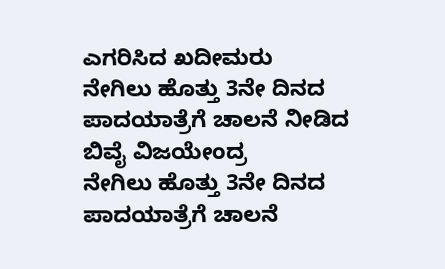ಎಗರಿಸಿದ ಖದೀಮರು
ನೇಗಿಲು ಹೊತ್ತು 3ನೇ ದಿನದ ಪಾದಯಾತ್ರೆಗೆ ಚಾಲನೆ ನೀಡಿದ ಬಿವೈ ವಿಜಯೇಂದ್ರ
ನೇಗಿಲು ಹೊತ್ತು 3ನೇ ದಿನದ ಪಾದಯಾತ್ರೆಗೆ ಚಾಲನೆ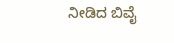ನೀಡಿದ ಬಿವೈ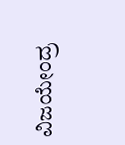ವಿಜಯೇಂದ್ರ